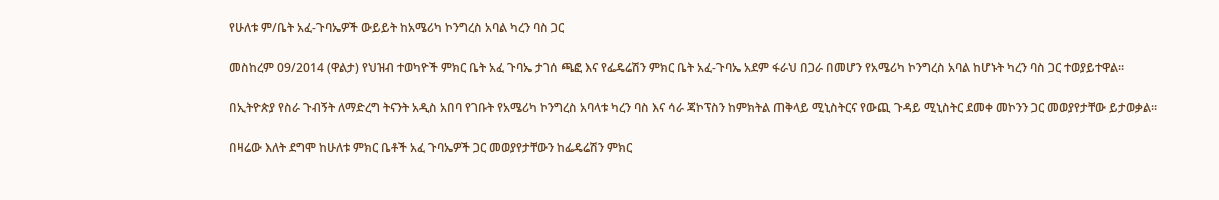የሁለቱ ም/ቤት አፈ-ጉባኤዎች ውይይት ከአሜሪካ ኮንግረስ አባል ካረን ባስ ጋር

መስከረም 09/2014 (ዋልታ) የህዝብ ተወካዮች ምክር ቤት አፈ ጉባኤ ታገሰ ጫፎ እና የፌዴሬሽን ምክር ቤት አፈ-ጉባኤ አደም ፋራህ በጋራ በመሆን የአሜሪካ ኮንግረስ አባል ከሆኑት ካረን ባስ ጋር ተወያይተዋል።

በኢትዮጵያ የስራ ጉብኝት ለማድረግ ትናንት አዲስ አበባ የገቡት የአሜሪካ ኮንግረስ አባላቱ ካረን ባስ እና ሳራ ጃኮፕስን ከምክትል ጠቅላይ ሚኒስትርና የውጪ ጉዳይ ሚኒስትር ደመቀ መኮንን ጋር መወያየታቸው ይታወቃል።

በዛሬው እለት ደግሞ ከሁለቱ ምክር ቤቶች አፈ ጉባኤዎች ጋር መወያየታቸውን ከፌዴሬሽን ምክር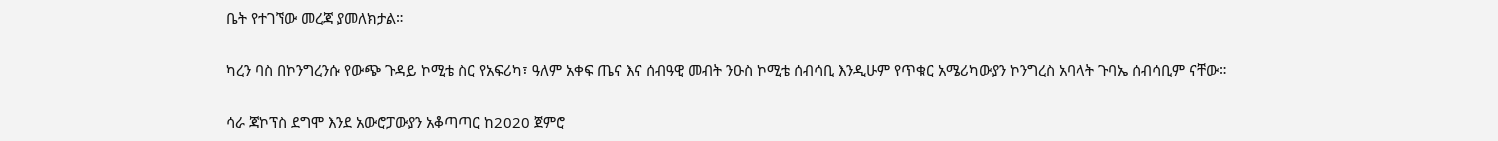ቤት የተገኘው መረጃ ያመለክታል።

ካረን ባስ በኮንግረንሱ የውጭ ጉዳይ ኮሚቴ ስር የአፍሪካ፣ ዓለም አቀፍ ጤና እና ሰብዓዊ መብት ንዑስ ኮሚቴ ሰብሳቢ እንዲሁም የጥቁር አሜሪካውያን ኮንግረስ አባላት ጉባኤ ሰብሳቢም ናቸው።

ሳራ ጃኮፕስ ደግሞ እንደ አውሮፓውያን አቆጣጣር ከ2020 ጀምሮ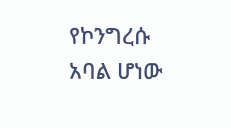የኮንግረሱ አባል ሆነው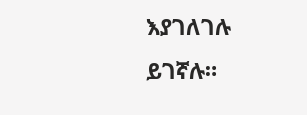እያገለገሉ ይገኛሉ።